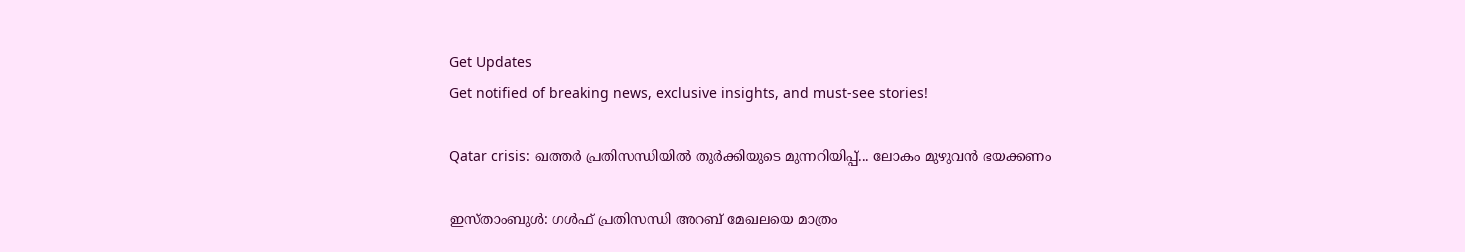Get Updates
Get notified of breaking news, exclusive insights, and must-see stories!

Qatar crisis: ഖത്തര്‍ പ്രതിസന്ധിയില്‍ തുര്‍ക്കിയുടെ മുന്നറിയിപ്പ്... ലോകം മുഴുവന്‍ ഭയക്കണം

ഇസ്താംബുള്‍: ഗള്‍ഫ് പ്രതിസന്ധി അറബ് മേഖലയെ മാത്രം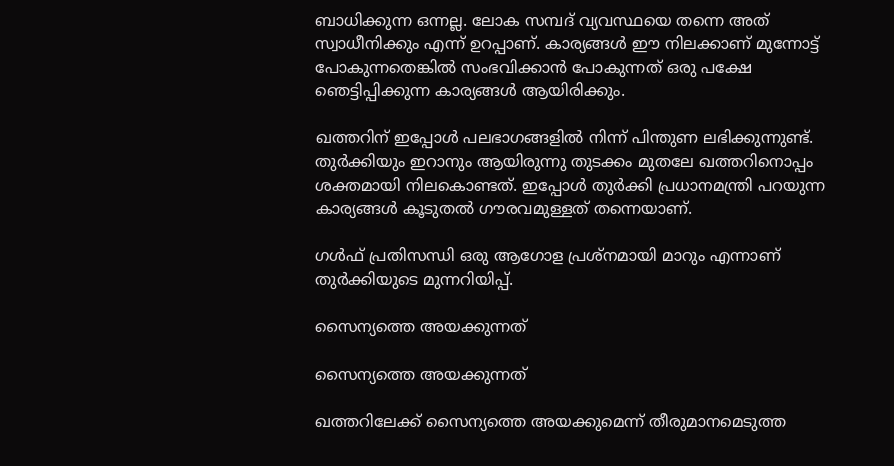ബാധിക്കുന്ന ഒന്നല്ല. ലോക സമ്പദ് വ്യവസ്ഥയെ തന്നെ അത് സ്വാധീനിക്കും എന്ന് ഉറപ്പാണ്. കാര്യങ്ങള്‍ ഈ നിലക്കാണ് മുന്നോട്ട് പോകുന്നതെങ്കില്‍ സംഭവിക്കാന്‍ പോകുന്നത് ഒരു പക്ഷേ ഞെട്ടിപ്പിക്കുന്ന കാര്യങ്ങള്‍ ആയിരിക്കും.

ഖത്തറിന് ഇപ്പോള്‍ പലഭാഗങ്ങളില്‍ നിന്ന് പിന്തുണ ലഭിക്കുന്നുണ്ട്. തുര്‍ക്കിയും ഇറാനും ആയിരുന്നു തുടക്കം മുതലേ ഖത്തറിനൊപ്പം ശക്തമായി നിലകൊണ്ടത്. ഇപ്പോള്‍ തുര്‍ക്കി പ്രധാനമന്ത്രി പറയുന്ന കാര്യങ്ങള്‍ കൂടുതല്‍ ഗൗരവമുള്ളത് തന്നെയാണ്.

ഗള്‍ഫ് പ്രതിസന്ധി ഒരു ആഗോള പ്രശ്‌നമായി മാറും എന്നാണ് തുര്‍ക്കിയുടെ മുന്നറിയിപ്പ്.

സൈന്യത്തെ അയക്കുന്നത്

സൈന്യത്തെ അയക്കുന്നത്

ഖത്തറിലേക്ക് സൈന്യത്തെ അയക്കുമെന്ന് തീരുമാനമെടുത്ത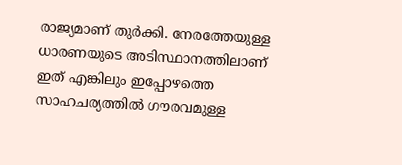രാജ്യമാണ് തുര്‍ക്കി. നേരത്തേയുള്ള ധാരണയുടെ അടിസ്ഥാനത്തിലാണ് ഇത് എങ്കിലും ഇപ്പോഴത്തെ സാഹചര്യത്തില്‍ ഗൗരവമുള്ള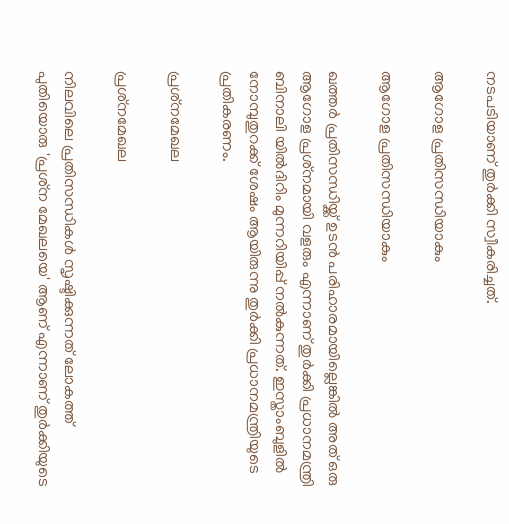നടപടിയാണ് തുര്‍ക്കി സ്വീകരിച്ചത്.

ആഗോള പ്രതിസന്ധിയാകും

ആഗോള പ്രതിസന്ധിയാകും

ഖത്തര്‍ പ്രതിസന്ധിയ്ക്ക് ഉടന്‍ പരിഹാരമായില്ലെങ്കില്‍ അത് ഒരു ആഗോള പ്രശ്‌നമായി വളരും എന്നാണ് തുര്‍ക്കി പ്രധാനമന്ത്രി ബിനാലി യില്‍ദിറിം മുന്നറിയിപ്പ് നല്‍കുന്നത്. ഇസ്താംബുളില്‍ നോമ്പുതുറക്ക് ശേഷം ആയിരുന്നു തുര്‍ക്കി പ്രധാനമന്ത്രിയുടെ പ്രതികരണം.

പ്രശ്‌നമേഖല

പ്രശ്‌നമേഖല

നിലവിലെ പ്രതിസന്ധികള്‍ സൃഷ്ടിക്കുന്നത് ലോകത്ത് പുതിയൊരു 'പ്രശ്‌ന മേഖലയെ' ആണ് എന്നാണ് തുര്‍ക്കിയുടെ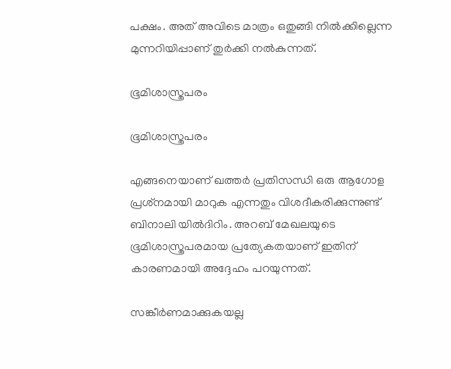പക്ഷം. അത് അവിടെ മാത്രം ഒതുങ്ങി നില്‍ക്കില്ലെന്ന മുന്നറിയിപ്പാണ് തുര്‍ക്കി നല്‍കുന്നത്.

ഭൂമിശാസ്ത്രപരം

ഭൂമിശാസ്ത്രപരം

എങ്ങനെയാണ് ഖത്തര്‍ പ്രതിസന്ധി ഒരു ആഗോള പ്രശ്‌നമായി മാറുക എന്നതും വിശദീകരിക്കുന്നുണ്ട് ബിനാലി യില്‍ദിറിം. അറബ് മേഖലയുടെ ഭൂമിശാസ്ത്രപരമായ പ്രത്യേകതയാണ് ഇതിന് കാരണമായി അദ്ദേഹം പറയുന്നത്.

സങ്കീര്‍ണമാക്കുകയല്ല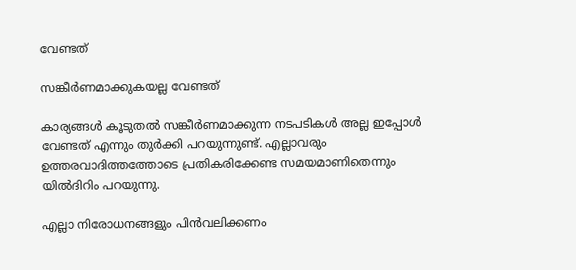വേണ്ടത്

സങ്കീര്‍ണമാക്കുകയല്ല വേണ്ടത്

കാര്യങ്ങള്‍ കൂടുതല്‍ സങ്കീര്‍ണമാക്കുന്ന നടപടികള്‍ അല്ല ഇപ്പോള്‍ വേണ്ടത് എന്നും തുര്‍ക്കി പറയുന്നുണ്ട്. എല്ലാവരും ഉത്തരവാദിത്തത്തോടെ പ്രതികരിക്കേണ്ട സമയമാണിതെന്നും യില്‍ദിറിം പറയുന്നു.

എല്ലാ നിരോധനങ്ങളും പിന്‍വലിക്കണം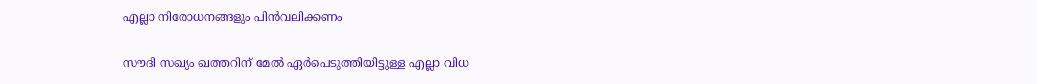എല്ലാ നിരോധനങ്ങളും പിന്‍വലിക്കണം

സൗദി സഖ്യം ഖത്തറിന് മേല്‍ ഏര്‍പെടുത്തിയിട്ടുള്ള എല്ലാ വിധ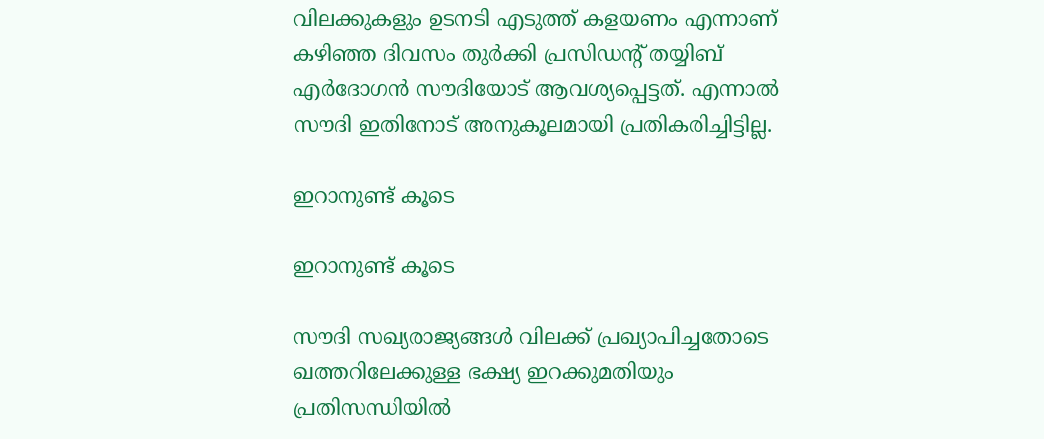വിലക്കുകളും ഉടനടി എടുത്ത് കളയണം എന്നാണ് കഴിഞ്ഞ ദിവസം തുര്‍ക്കി പ്രസിഡന്റ് തയ്യിബ് എര്‍ദോഗന്‍ സൗദിയോട് ആവശ്യപ്പെട്ടത്. എന്നാല്‍ സൗദി ഇതിനോട് അനുകൂലമായി പ്രതികരിച്ചിട്ടില്ല.

ഇറാനുണ്ട് കൂടെ

ഇറാനുണ്ട് കൂടെ

സൗദി സഖ്യരാജ്യങ്ങള്‍ വിലക്ക് പ്രഖ്യാപിച്ചതോടെ ഖത്തറിലേക്കുള്ള ഭക്ഷ്യ ഇറക്കുമതിയും പ്രതിസന്ധിയില്‍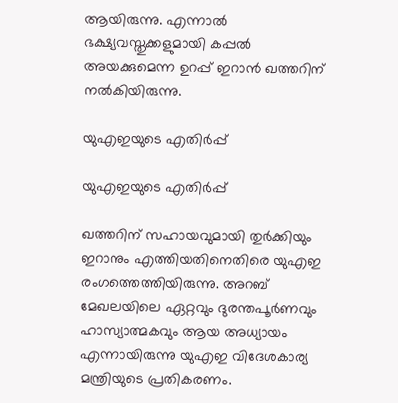ആയിരുന്നു. എന്നാല്‍ ഭക്ഷ്യവസ്തുക്കളുമായി കപ്പല്‍ അയക്കുമെന്ന ഉറപ്പ് ഇറാന്‍ ഖത്തറിന് നല്‍കിയിരുന്നു.

യുഎഇയുടെ എതിര്‍പ്പ്

യുഎഇയുടെ എതിര്‍പ്പ്

ഖത്തറിന് സഹായവുമായി തുര്‍ക്കിയും ഇറാനും എത്തിയതിനെതിരെ യുഎഇ രംഗത്തെത്തിയിരുന്നു. അറബ് മേഖലയിലെ ഏറ്റവും ദുരന്തപൂര്‍ണവും ഹാസ്യാത്മകവും ആയ അധ്യായം എന്നായിരുന്നു യുഎഇ വിദേശകാര്യ മന്ത്രിയുടെ പ്രതികരണം.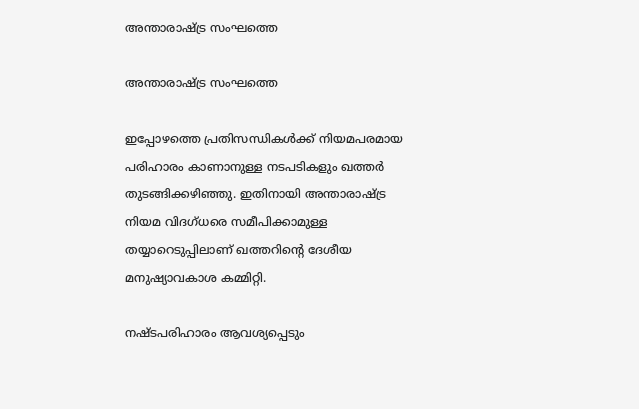അന്താരാഷ്ട്ര സംഘത്തെ

അന്താരാഷ്ട്ര സംഘത്തെ

ഇപ്പോഴത്തെ പ്രതിസന്ധികള്‍ക്ക് നിയമപരമായ പരിഹാരം കാണാനുള്ള നടപടികളും ഖത്തര്‍ തുടങ്ങിക്കഴിഞ്ഞു. ഇതിനായി അന്താരാഷ്ട്ര നിയമ വിദഗ്ധരെ സമീപിക്കാമുള്ള തയ്യാറെടുപ്പിലാണ് ഖത്തറിന്റെ ദേശീയ മനുഷ്യാവകാശ കമ്മിറ്റി.

നഷ്ടപരിഹാരം ആവശ്യപ്പെടും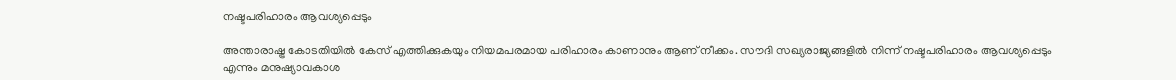നഷ്ടപരിഹാരം ആവശ്യപ്പെടും

അന്താരാഷ്ട്ര കോടതിയില്‍ കേസ് എത്തിക്കുകയും നിയമപരമായ പരിഹാരം കാണാനും ആണ് നീക്കം. സൗദി സഖ്യരാജ്യങ്ങളില്‍ നിന്ന് നഷ്ടപരിഹാരം ആവശ്യപ്പെടും എന്നും മനുഷ്യാവകാശ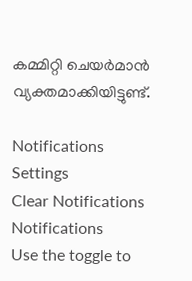കമ്മിറ്റി ചെയര്‍മാന്‍ വ്യക്തമാക്കിയിട്ടുണ്ട്.

Notifications
Settings
Clear Notifications
Notifications
Use the toggle to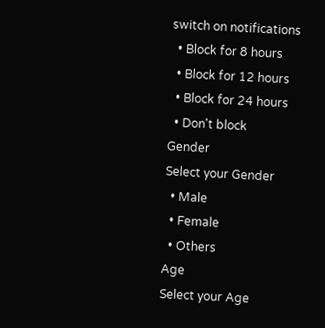switch on notifications
  • Block for 8 hours
  • Block for 12 hours
  • Block for 24 hours
  • Don't block
Gender
Select your Gender
  • Male
  • Female
  • Others
Age
Select your Age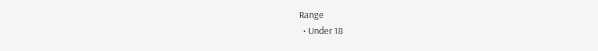Range
  • Under 18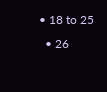• 18 to 25
  • 26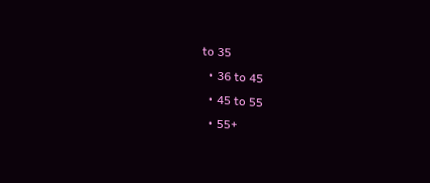to 35
  • 36 to 45
  • 45 to 55
  • 55+